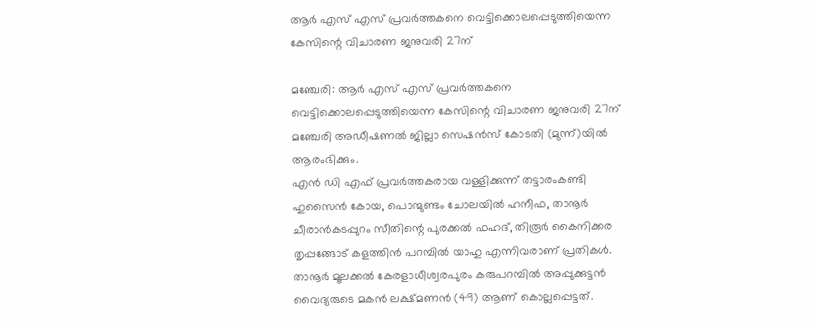ആര്‍ എസ് എസ് പ്രവര്‍ത്തകനെ വെട്ടിക്കൊലപ്പെടുത്തിയെന്ന കേസിന്റെ വിചാരണ ജനുവരി 27ന്

മഞ്ചേരി: ആര്‍ എസ് എസ് പ്രവര്‍ത്തകനെ വെട്ടിക്കൊലപ്പെടുത്തിയെന്ന കേസിന്റെ വിചാരണ ജനുവരി 27ന് മഞ്ചേരി അഡീഷണല്‍ ജില്ലാ സെഷന്‍സ് കോടതി (മുന്ന്)യില്‍ ആരംഭിക്കും.
എന്‍ ഡി എഫ് പ്രവര്‍ത്തകരായ വള്ളിക്കുന്ന് തട്ടാരംകണ്ടി ഹുസൈന്‍ കോയ, പൊന്മുണ്ടം ചോലയില്‍ ഹനീഫ, താനൂര്‍ ചീരാന്‍കടപ്പുറം സീതിന്റെ പുരക്കല്‍ ഫഹദ്, തിരൂര്‍ കൈനിക്കര തൃപ്പങ്ങോട് കളത്തിന്‍ പറമ്പില്‍ യാഹു എന്നിവരാണ് പ്രതികള്‍. താനൂര്‍ മൂലക്കല്‍ കേരളാധീശ്വരപുരം കരുപറമ്പില്‍ അപ്പുക്കുട്ടന്‍ വൈദ്യരുടെ മകന്‍ ലക്ഷ്മണന്‍ (49) ആണ് കൊല്ലപ്പെട്ടത്.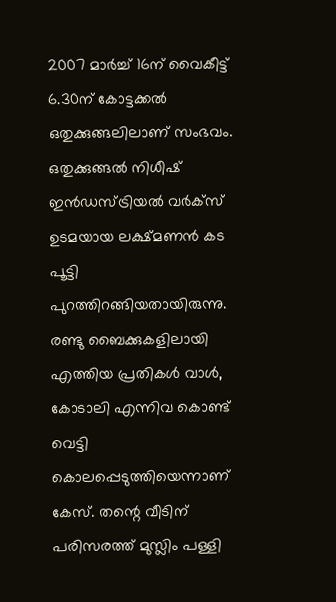2007 മാര്‍ച്ച് 16ന് വൈകീട്ട് 6.30ന് കോട്ടക്കല്‍ ഒതുക്കുങ്ങലിലാണ് സംഭവം. ഒതുക്കുങ്ങല്‍ നിധീഷ് ഇന്‍ഡസ്ട്രിയല്‍ വര്‍ക്‌സ് ഉടമയായ ലക്ഷ്മണന്‍ കട പൂട്ടി പുറത്തിറങ്ങിയതായിരുന്നു. രണ്ടു ബൈക്കുകളിലായി എത്തിയ പ്രതികള്‍ വാള്‍, കോടാലി എന്നിവ കൊണ്ട് വെട്ടി കൊലപ്പെടുത്തിയെന്നാണ് കേസ്. തന്റെ വീടിന് പരിസരത്ത് മുസ്ലിം പള്ളി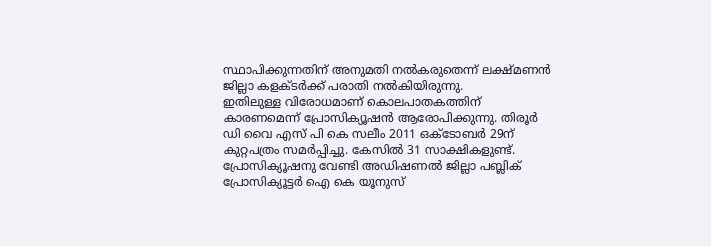സ്ഥാപിക്കുന്നതിന് അനുമതി നല്‍കരുതെന്ന് ലക്ഷ്മണന്‍ ജില്ലാ കളക്ടര്‍ക്ക് പരാതി നല്‍കിയിരുന്നു.
ഇതിലുള്ള വിരോധമാണ് കൊലപാതകത്തിന് കാരണമെന്ന് പ്രോസിക്യൂഷന്‍ ആരോപിക്കുന്നു. തിരൂര്‍ ഡി വൈ എസ് പി കെ സലീം 2011 ഒക്‌ടോബര്‍ 29ന് കുറ്റപത്രം സമര്‍പ്പിച്ചു. കേസില്‍ 31 സാക്ഷികളുണ്ട്. പ്രോസിക്യൂഷനു വേണ്ടി അഡിഷണല്‍ ജില്ലാ പബ്ലിക് പ്രോസിക്യൂട്ടര്‍ ഐ കെ യൂനുസ്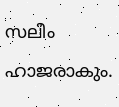സലീം ഹാജരാകും.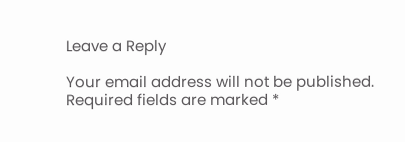Leave a Reply

Your email address will not be published. Required fields are marked *